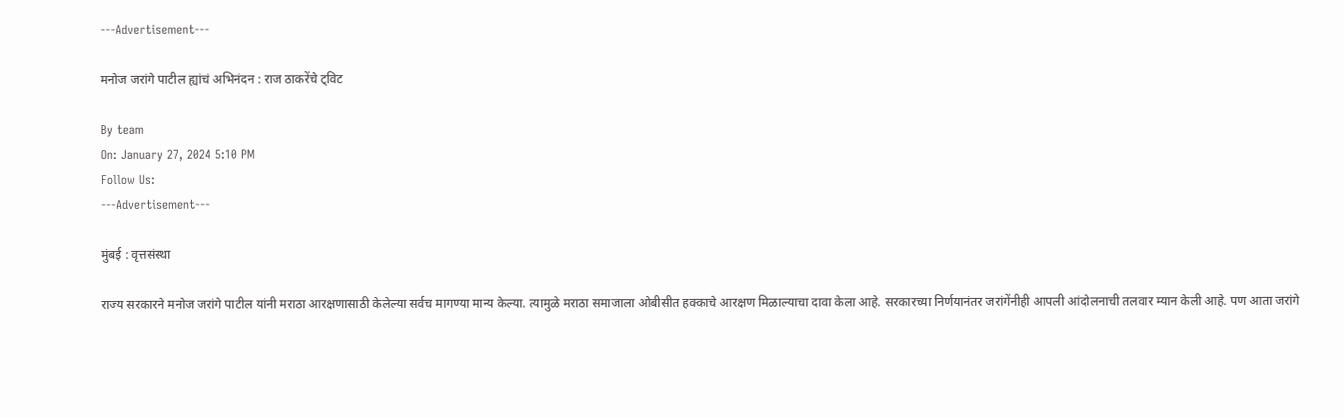---Advertisement---

मनोज जरांगे पाटील ह्यांचं अभिनंदन : राज ठाकरेंचे ट्विट

By team
On: January 27, 2024 5:10 PM
Follow Us:
---Advertisement---

मुंबई : वृत्तसंस्था

राज्य सरकारने मनोज जरांगे पाटील यांनी मराठा आरक्षणासाठी केलेल्या सर्वच मागण्या मान्य केल्या. त्यामुळे मराठा समाजाला ओबीसीत हक्काचे आरक्षण मिळाल्याचा दावा केला आहे. सरकारच्या निर्णयानंतर जरांगेंनीही आपली आंदोलनाची तलवार म्यान केली आहे. पण आता जरांगे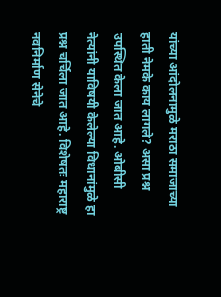यांच्या आंदोलनामुळे मराठा समाजाच्या हाती नेमके काय लागले? असा प्रश्न उपस्थित केला जात आहे. ओबीसी नेत्यांनी याविषयी केलेल्या विधानांमुळे हा प्रश्न चर्चिला जात आहे. विशेषतः महाराष्ट्र नवनिर्माण सेनेचे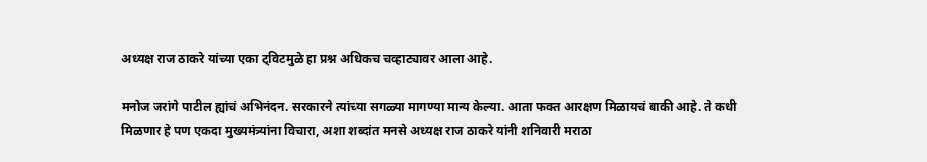अध्यक्ष राज ठाकरे यांच्या एका ट्विटमुळे हा प्रश्न अधिकच चव्हाट्यावर आला आहे.

मनोज जरांगे पाटील ह्यांचं अभिनंदन. सरकारने त्यांच्या सगळ्या मागण्या मान्य केल्या. आता फक्त आरक्षण मिळायचं बाकी आहे. ते कधी मिळणार हे पण एकदा मुख्यमंत्र्यांना विचारा, अशा शब्दांत मनसे अध्यक्ष राज ठाकरे यांनी शनिवारी मराठा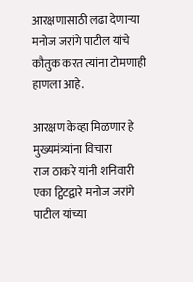आरक्षणासाठी लढा देणाऱ्या मनोज जरांगे पाटील यांचे कौतुक करत त्यांना टोमणाही हाणला आहे.

आरक्षण केव्हा मिळणार हे मुख्यमंत्र्यांना विचारा
राज ठाकरे यांनी शनिवारी एका ट्विटद्वारे मनोज जरांगे पाटील यांच्या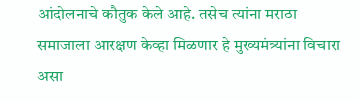आंदोलनाचे कौतुक केले आहे. तसेच त्यांना मराठा समाजाला आरक्षण केव्हा मिळणार हे मुख्यमंत्र्यांना विचारा असा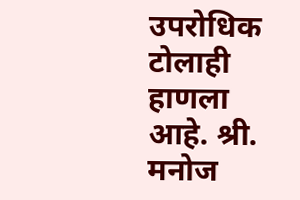उपरोधिक टोलाही हाणला आहे. श्री. मनोज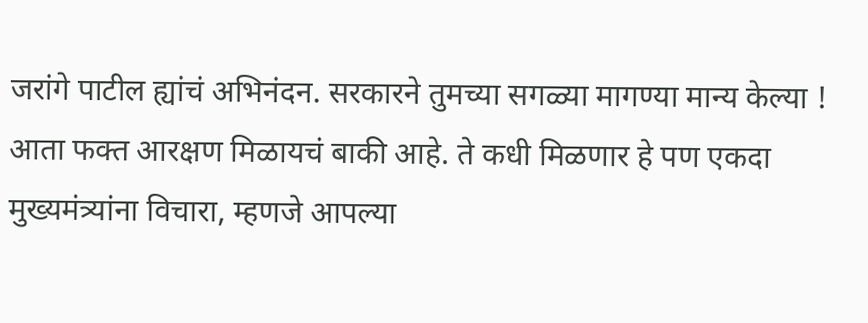जरांगे पाटील ह्यांचं अभिनंदन. सरकारने तुमच्या सगळ्या मागण्या मान्य केल्या ! आता फक्त आरक्षण मिळायचं बाकी आहे. ते कधी मिळणार हे पण एकदा मुख्यमंत्र्यांना विचारा, म्हणजे आपल्या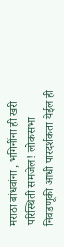मराठा बांधवांना , भगिनींना ही खरी परिस्थिती समजेल! लोकसभा निवडणूकी आधी पारदर्शकता येईल ही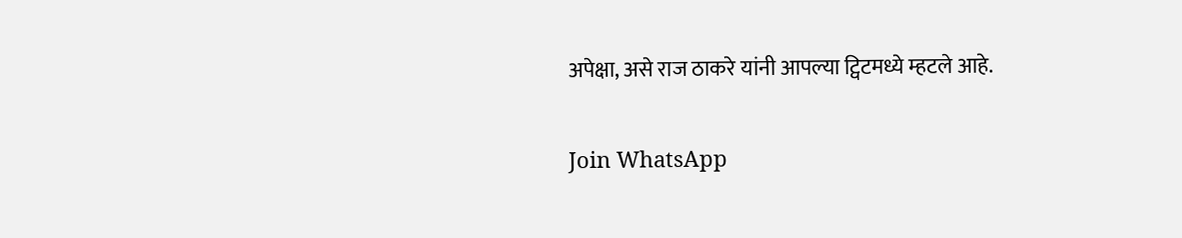अपेक्षा, असे राज ठाकरे यांनी आपल्या ट्विटमध्ये म्हटले आहे.

Join WhatsApp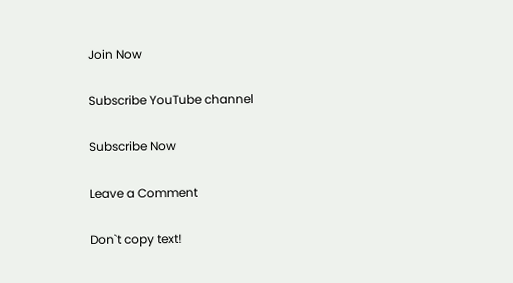Join Now

Subscribe YouTube channel

Subscribe Now

Leave a Comment

Don`t copy text!